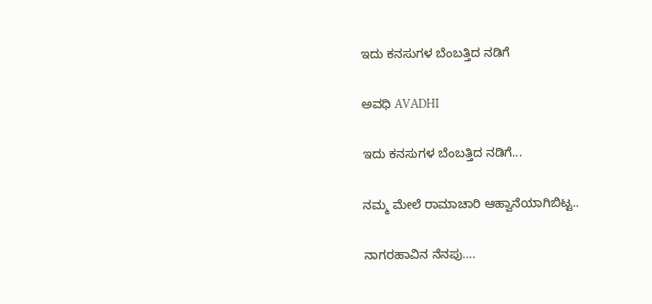ಇದು ಕನಸುಗಳ ಬೆಂಬತ್ತಿದ ನಡಿಗೆ‍

ಅವಧಿ AVADHI

ಇದು ಕನಸುಗಳ ಬೆಂಬತ್ತಿದ ನಡಿಗೆ...

ನಮ್ಮ ಮೇಲೆ ರಾಮಾಚಾರಿ ಆಹ್ವಾನೆಯಾಗಿಬಿಟ್ಟ..

ನಾಗರಹಾವಿನ ನೆನಪು….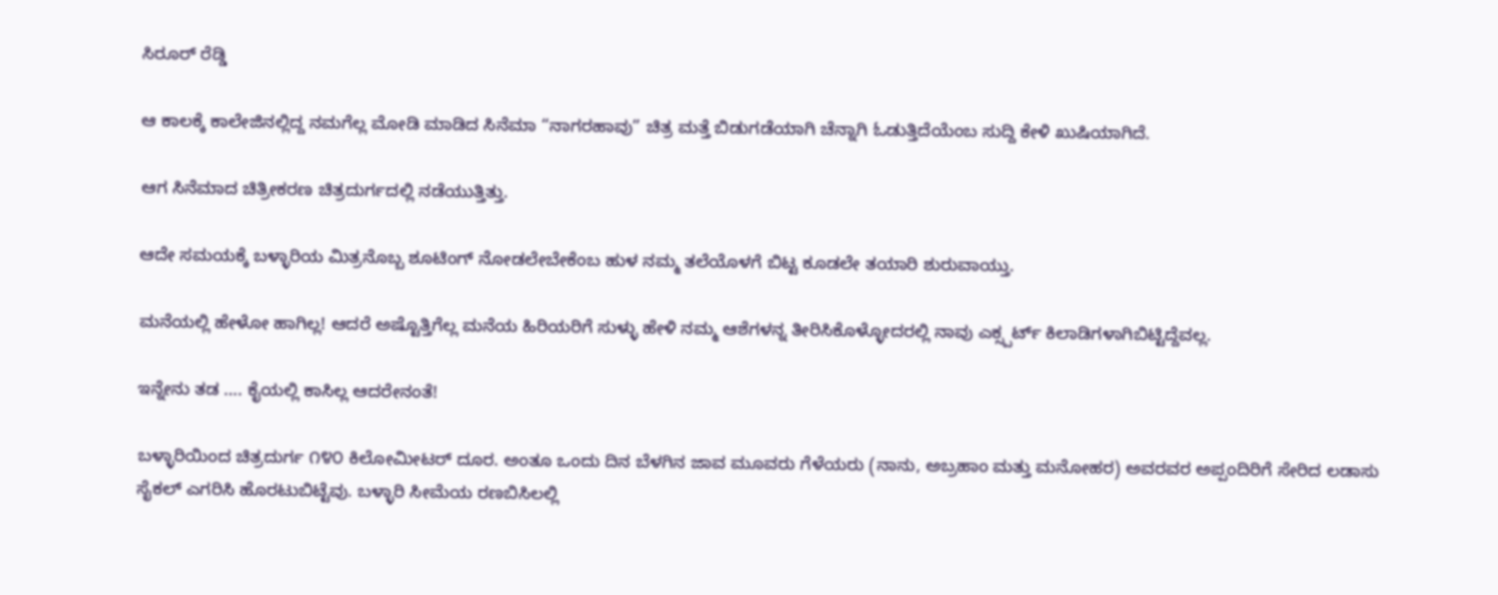ಸಿರೂರ್ ರೆಡ್ಡಿ

ಆ ಕಾಲಕ್ಕೆ ಕಾಲೇಜಿನಲ್ಲಿದ್ದ ನಮಗೆಲ್ಲ ಮೋಡಿ ಮಾಡಿದ ಸಿನೆಮಾ “ನಾಗರಹಾವು” ಚಿತ್ರ ಮತ್ತೆ ಬಿಡುಗಡೆಯಾಗಿ ಚೆನ್ನಾಗಿ ಓಡುತ್ತಿದೆಯೆಂಬ ಸುದ್ದಿ ಕೇಳಿ ಖುಷಿಯಾಗಿದೆ.

ಆಗ ಸಿನೆಮಾದ ಚಿತ್ರೀಕರಣ ಚಿತ್ರದುರ್ಗದಲ್ಲಿ ನಡೆಯುತ್ತಿತ್ತು.

ಆದೇ ಸಮಯಕ್ಕೆ ಬಳ್ಳಾರಿಯ ಮಿತ್ರನೊಬ್ಬ ಶೂಟಿಂಗ್ ನೋಡಲೇಬೇಕೆಂಬ ಹುಳ ನಮ್ಮ ತಲೆಯೊಳಗೆ ಬಿಟ್ಟ ಕೂಡಲೇ ತಯಾರಿ ಶುರುವಾಯ್ತು.

ಮನೆಯಲ್ಲಿ ಹೇಳೋ ಹಾಗಿಲ್ಲ! ಆದರೆ ಅಷ್ಟೊತ್ತಿಗೆಲ್ಲ ಮನೆಯ ಹಿರಿಯರಿಗೆ ಸುಳ್ಳು ಹೇಳಿ ನಮ್ಮ ಆಶೆಗಳನ್ನ ತೀರಿಸಿಕೊಳ್ಳೋದರಲ್ಲಿ ನಾವು ಎಕ್ಸ್ಪರ್ಟ್ ಕಿಲಾಡಿಗಳಾಗಿಬಿಟ್ಟಿದ್ದೆವಲ್ಲ.

ಇನ್ನೇನು ತಡ …. ಕೈಯಲ್ಲಿ ಕಾಸಿಲ್ಲ ಆದರೇನಂತೆ!

ಬಳ್ಳಾರಿಯಿಂದ ಚಿತ್ರದುರ್ಗ ೧೪೦ ಕಿಲೋಮೀಟರ್ ದೂರ. ಅಂತೂ ಒಂದು ದಿನ ಬೆಳಗಿನ ಜಾವ ಮೂವರು ಗೆಳೆಯರು (ನಾನು, ಅಬ್ರಹಾಂ ಮತ್ತು ಮನೋಹರ) ಅವರವರ ಅಪ್ಪಂದಿರಿಗೆ ಸೇರಿದ ಲಡಾಸು ಸೈಕಲ್ ಎಗರಿಸಿ ಹೊರಟುಬಿಟ್ಟೆವು. ಬಳ್ಳಾರಿ ಸೀಮೆಯ ರಣಬಿಸಿಲಲ್ಲಿ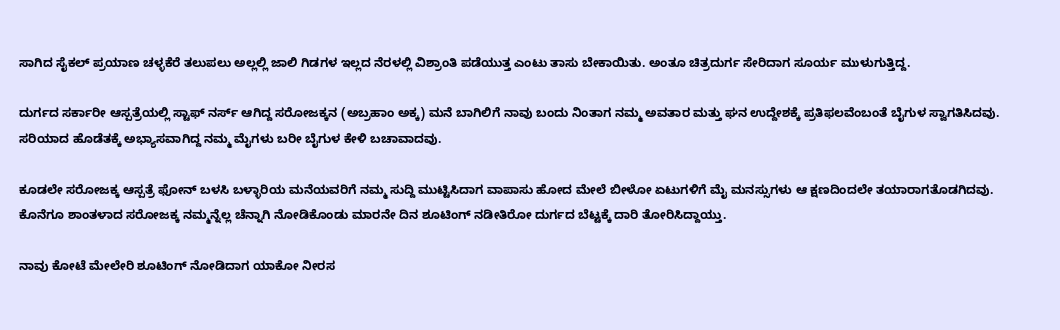ಸಾಗಿದ ಸೈಕಲ್ ಪ್ರಯಾಣ ಚಳ್ಳಕೆರೆ ತಲುಪಲು ಅಲ್ಲಲ್ಲಿ ಜಾಲಿ ಗಿಡಗಳ ಇಲ್ಲದ ನೆರಳಲ್ಲಿ ವಿಶ್ರಾಂತಿ ಪಡೆಯುತ್ತ ಎಂಟು ತಾಸು ಬೇಕಾಯಿತು. ಅಂತೂ ಚಿತ್ರದುರ್ಗ ಸೇರಿದಾಗ ಸೂರ್ಯ ಮುಳುಗುತ್ತಿದ್ದ.

ದುರ್ಗದ ಸರ್ಕಾರೀ ಆಸ್ಪತ್ರೆಯಲ್ಲಿ ಸ್ಟಾಫ್ ನರ್ಸ್ ಆಗಿದ್ದ ಸರೋಜಕ್ಕನ (ಅಬ್ರಹಾಂ ಅಕ್ಕ) ಮನೆ ಬಾಗಿಲಿಗೆ ನಾವು ಬಂದು ನಿಂತಾಗ ನಮ್ಮ ಅವತಾರ ಮತ್ತು ಘನ ಉದ್ದೇಶಕ್ಕೆ ಪ್ರತಿಫಲವೆಂಬಂತೆ ಬೈಗುಳ ಸ್ವಾಗತಿಸಿದವು. ಸರಿಯಾದ ಹೊಡೆತಕ್ಕೆ ಅಭ್ಯಾಸವಾಗಿದ್ದ ನಮ್ಮ ಮೈಗಳು ಬರೀ ಬೈಗುಳ ಕೇಳಿ ಬಚಾವಾದವು.

ಕೂಡಲೇ ಸರೋಜಕ್ಕ ಆಸ್ಪತ್ರೆ ಫೋನ್ ಬಳಸಿ ಬಳ್ಳಾರಿಯ ಮನೆಯವರಿಗೆ ನಮ್ಮ ಸುದ್ದಿ ಮುಟ್ಟಿಸಿದಾಗ ವಾಪಾಸು ಹೋದ ಮೇಲೆ ಬೀಳೋ ಏಟುಗಳಿಗೆ ಮೈ ಮನಸ್ಸುಗಳು ಆ ಕ್ಷಣದಿಂದಲೇ ತಯಾರಾಗತೊಡಗಿದವು. ಕೊನೆಗೂ ಶಾಂತಳಾದ ಸರೋಜಕ್ಕ ನಮ್ಮನ್ನೆಲ್ಲ ಚೆನ್ನಾಗಿ ನೋಡಿಕೊಂಡು ಮಾರನೇ ದಿನ ಶೂಟಿಂಗ್ ನಡೀತಿರೋ ದುರ್ಗದ ಬೆಟ್ಟಕ್ಕೆ ದಾರಿ ತೋರಿಸಿದ್ದಾಯ್ತು.

ನಾವು ಕೋಟೆ ಮೇಲೇರಿ ಶೂಟಿಂಗ್ ನೋಡಿದಾಗ ಯಾಕೋ ನೀರಸ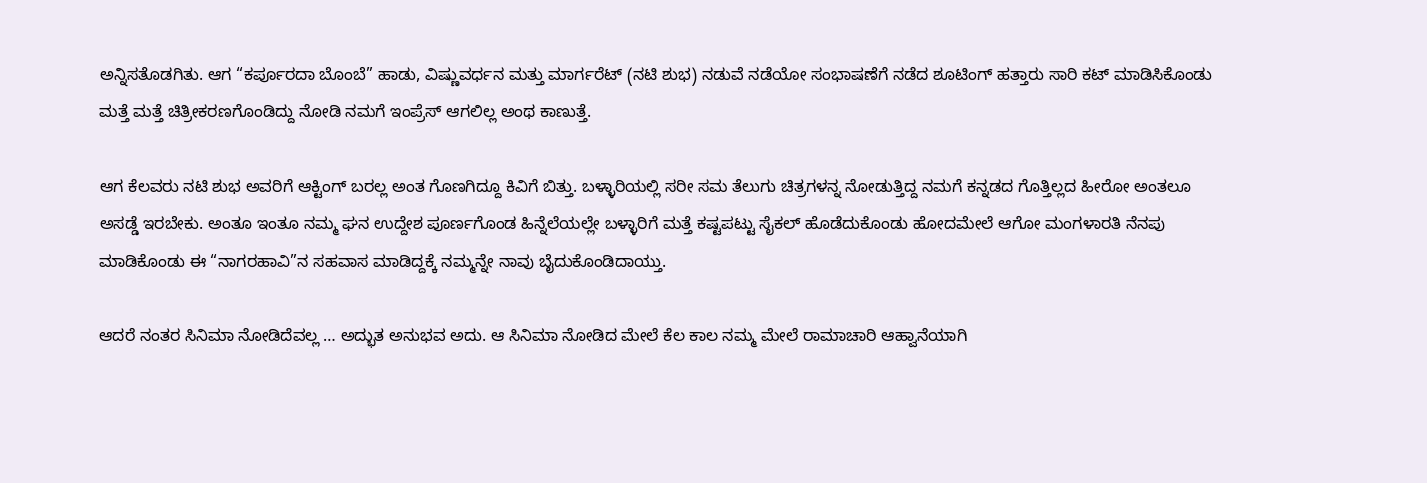ಅನ್ನಿಸತೊಡಗಿತು. ಆಗ “ಕರ್ಪೂರದಾ ಬೊಂಬೆ” ಹಾಡು, ವಿಷ್ಣುವರ್ಧನ ಮತ್ತು ಮಾರ್ಗರೆಟ್ (ನಟಿ ಶುಭ) ನಡುವೆ ನಡೆಯೋ ಸಂಭಾಷಣೆಗೆ ನಡೆದ ಶೂಟಿಂಗ್ ಹತ್ತಾರು ಸಾರಿ ಕಟ್ ಮಾಡಿಸಿಕೊಂಡು ಮತ್ತೆ ಮತ್ತೆ ಚಿತ್ರೀಕರಣಗೊಂಡಿದ್ದು ನೋಡಿ ನಮಗೆ ಇಂಪ್ರೆಸ್ ಆಗಲಿಲ್ಲ ಅಂಥ ಕಾಣುತ್ತೆ.

ಆಗ ಕೆಲವರು ನಟಿ ಶುಭ ಅವರಿಗೆ ಆಕ್ಟಿಂಗ್ ಬರಲ್ಲ ಅಂತ ಗೊಣಗಿದ್ದೂ ಕಿವಿಗೆ ಬಿತ್ತು. ಬಳ್ಳಾರಿಯಲ್ಲಿ ಸರೀ ಸಮ ತೆಲುಗು ಚಿತ್ರಗಳನ್ನ ನೋಡುತ್ತಿದ್ದ ನಮಗೆ ಕನ್ನಡದ ಗೊತ್ತಿಲ್ಲದ ಹೀರೋ ಅಂತಲೂ ಅಸಡ್ಡೆ ಇರಬೇಕು. ಅಂತೂ ಇಂತೂ ನಮ್ಮ ಘನ ಉದ್ದೇಶ ಪೂರ್ಣಗೊಂಡ ಹಿನ್ನೆಲೆಯಲ್ಲೇ ಬಳ್ಳಾರಿಗೆ ಮತ್ತೆ ಕಷ್ಟಪಟ್ಟು ಸೈಕಲ್ ಹೊಡೆದುಕೊಂಡು ಹೋದಮೇಲೆ ಆಗೋ ಮಂಗಳಾರತಿ ನೆನಪು ಮಾಡಿಕೊಂಡು ಈ “ನಾಗರಹಾವಿ”ನ ಸಹವಾಸ ಮಾಡಿದ್ದಕ್ಕೆ ನಮ್ಮನ್ನೇ ನಾವು ಬೈದುಕೊಂಡಿದಾಯ್ತು.

ಆದರೆ ನಂತರ ಸಿನಿಮಾ ನೋಡಿದೆವಲ್ಲ … ಅದ್ಭುತ ಅನುಭವ ಅದು. ಆ ಸಿನಿಮಾ ನೋಡಿದ ಮೇಲೆ ಕೆಲ ಕಾಲ ನಮ್ಮ ಮೇಲೆ ರಾಮಾಚಾರಿ ಆಹ್ವಾನೆಯಾಗಿ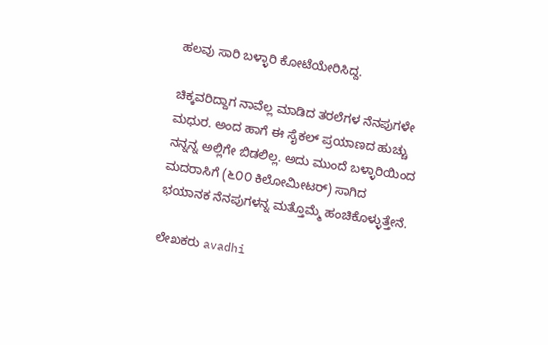ಹಲವು ಸಾರಿ ಬಳ್ಳಾರಿ ಕೋಟೆಯೇರಿಸಿದ್ದ.

ಚಿಕ್ಕವರಿದ್ದಾಗ ನಾವೆಲ್ಲ ಮಾಡಿದ ತರಲೆಗಳ ನೆನಪುಗಳೇ ಮಧುರ. ಅಂದ ಹಾಗೆ ಈ ಸೈಕಲ್ ಪ್ರಯಾಣದ ಹುಚ್ಚು ನನ್ನನ್ನ ಅಲ್ಲಿಗೇ ಬಿಡಲಿಲ್ಲ. ಅದು ಮುಂದೆ ಬಳ್ಳಾರಿಯಿಂದ ಮದರಾಸಿಗೆ (೬೦೦ ಕಿಲೋಮೀಟರ್) ಸಾಗಿದ ಭಯಾನಕ ನೆನಪುಗಳನ್ನ ಮತ್ತೊಮ್ಮೆ ಹಂಚಿಕೊಳ್ಳುತ್ತೇನೆ.

ಲೇಖಕರು avadhi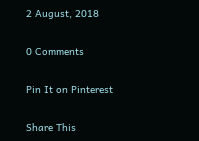2 August, 2018

0 Comments

Pin It on Pinterest

Share This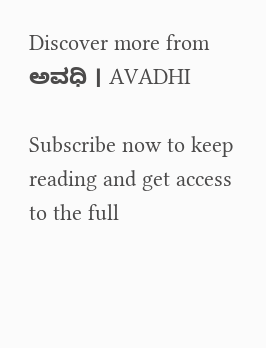Discover more from ಅವಧಿ । AVADHI

Subscribe now to keep reading and get access to the full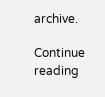archive.

Continue reading